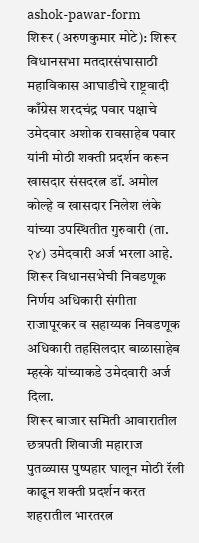ashok-pawar-form
शिरूर (अरुणकुमार मोटे): शिरूर विधानसभा मतदारसंघासाठी महाविकास आघाडीचे राष्ट्रवादी काँग्रेस शरदचंद्र पवार पक्षाचे उमेदवार अशोक रावसाहेब पवार यांनी मोठी शक्ती प्रदर्शन करून खासदार संसदरत्न डॉ. अमोल कोल्हे व खासदार निलेश लंके यांच्या उपस्थितीत गुरुवारी (ता. २४) उमेदवारी अर्ज भरला आहे. शिरूर विधानसभेची निवडणूक निर्णय अधिकारी संगीता राजापूरकर व सहाय्यक निवडणूक अधिकारी तहसिलदार बाळासाहेब म्हस्के यांच्याकडे उमेदवारी अर्ज दिला.
शिरूर बाजार समिती आवारातील छत्रपती शिवाजी महाराज पुतळ्यास पुष्पहार घालून मोठी रॅली काढून शक्ती प्रदर्शन करत शहरातील भारतरत्न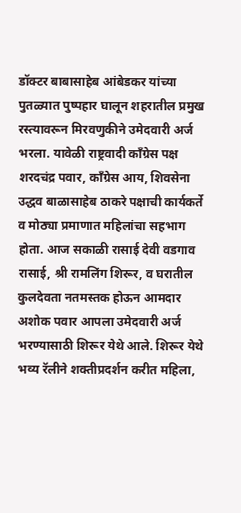डॉक्टर बाबासाहेब आंबेडकर यांच्या पुतळ्यात पुष्पहार घालून शहरातील प्रमुख रस्त्यावरून मिरवणुकीने उमेदवारी अर्ज भरला. यावेळी राष्ट्रवादी काँग्रेस पक्ष शरदचंद्र पवार, काँग्रेस आय, शिवसेना उद्धव बाळासाहेब ठाकरे पक्षाची कार्यकर्ते व मोठ्या प्रमाणात महिलांचा सहभाग होता. आज सकाळी रासाई देवी वडगाव रासाई, श्री रामलिंग शिरूर, व घरातील कुलदेवता नतमस्तक होऊन आमदार अशोक पवार आपला उमेदवारी अर्ज भरण्यासाठी शिरूर येथे आले. शिरूर येथे भव्य रॅलीने शक्तीप्रदर्शन करीत महिला,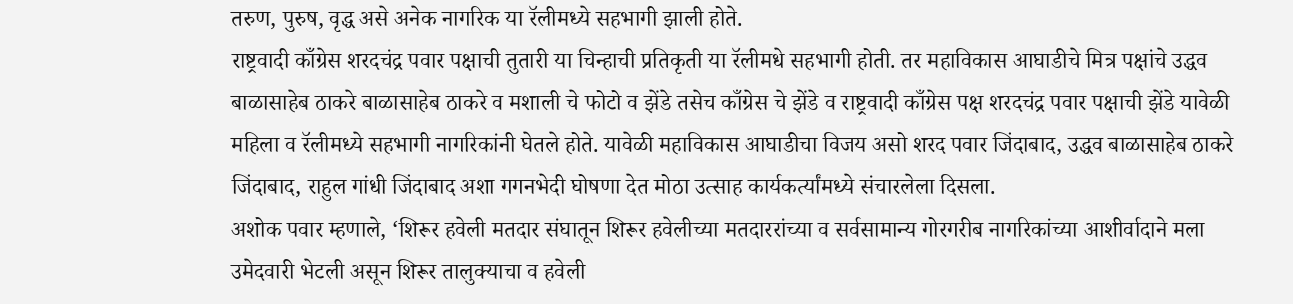तरुण, पुरुष, वृद्ध असे अनेक नागरिक या रॅलीमध्ये सहभागी झाली होते.
राष्ट्रवादी काँग्रेस शरदचंद्र पवार पक्षाची तुतारी या चिन्हाची प्रतिकृती या रॅलीमधे सहभागी होती. तर महाविकास आघाडीचे मित्र पक्षांचे उद्धव बाळासाहेब ठाकरे बाळासाहेब ठाकरे व मशाली चे फोटो व झेंडे तसेच काँग्रेस चे झेंडे व राष्ट्रवादी काँग्रेस पक्ष शरदचंद्र पवार पक्षाची झेंडे यावेळी महिला व रॅलीमध्ये सहभागी नागरिकांनी घेतले होते. यावेळी महाविकास आघाडीचा विजय असो शरद पवार जिंदाबाद, उद्धव बाळासाहेब ठाकरे जिंदाबाद, राहुल गांधी जिंदाबाद अशा गगनभेदी घोषणा देत मोठा उत्साह कार्यकर्त्यांमध्ये संचारलेला दिसला.
अशोक पवार म्हणाले, ‘शिरूर हवेली मतदार संघातून शिरूर हवेलीच्या मतदाररांच्या व सर्वसामान्य गोरगरीब नागरिकांच्या आशीर्वादाने मला उमेदवारी भेटली असून शिरूर तालुक्याचा व हवेली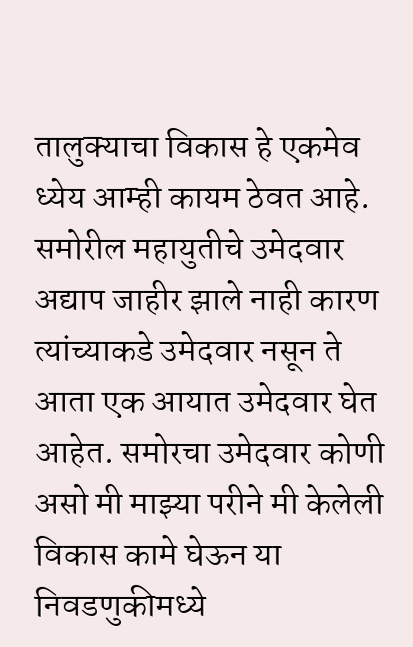तालुक्याचा विकास हे एकमेव ध्येय आम्ही कायम ठेवत आहे. समोरील महायुतीचे उमेदवार अद्याप जाहीर झाले नाही कारण त्यांच्याकडे उमेदवार नसून ते आता एक आयात उमेदवार घेत आहेत. समोरचा उमेदवार कोणी असो मी माझ्या परीने मी केलेली विकास कामे घेऊन या निवडणुकीमध्ये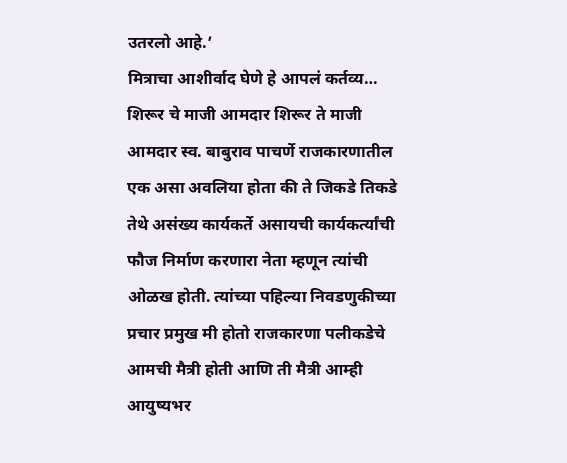उतरलो आहे.’
मित्राचा आशीर्वाद घेणे हे आपलं कर्तव्य…
शिरूर चे माजी आमदार शिरूर ते माजी आमदार स्व. बाबुराव पाचर्णे राजकारणातील एक असा अवलिया होता की ते जिकडे तिकडे तेथे असंख्य कार्यकर्ते असायची कार्यकर्त्यांची फौज निर्माण करणारा नेता म्हणून त्यांची ओळख होती. त्यांच्या पहिल्या निवडणुकीच्या प्रचार प्रमुख मी होतो राजकारणा पलीकडेचे आमची मैत्री होती आणि ती मैत्री आम्ही आयुष्यभर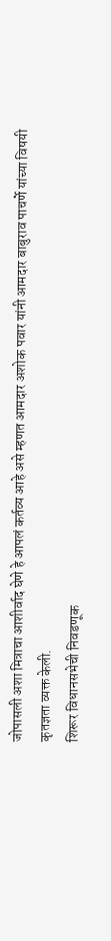जोपासली अशा मित्राचा आशीर्वाद घेणे हे आपलं कर्तव्य आहे असे म्हणत आमदार अशोक पवार यांनी आमदार बाबुराव पाचर्णे यांच्या विषयी कृतज्ञता व्यक्त केली.
शिरूर विधानसभेची निवडणूक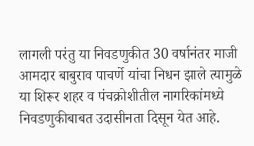लागली परंतु या निवडणुकीत 30 वर्षानंतर माजी आमदार बाबुराव पाचर्णे यांचा निधन झाले त्यामुळे या शिरूर शहर व पंचक्रोशीतील नागरिकांमध्ये निवडणुकीबाबत उदासीनता दिसून येत आहे.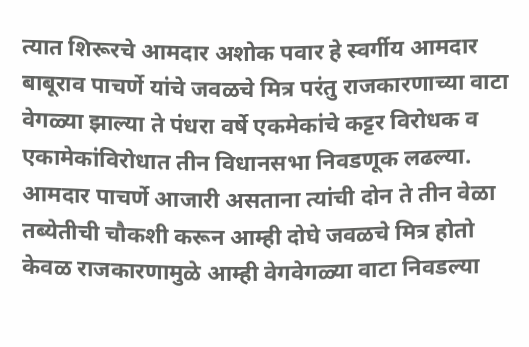त्यात शिरूरचे आमदार अशोक पवार हे स्वर्गीय आमदार बाबूराव पाचर्णे यांचे जवळचे मित्र परंतु राजकारणाच्या वाटा वेगळ्या झाल्या ते पंधरा वर्षे एकमेकांचे कट्टर विरोधक व एकामेकांविरोधात तीन विधानसभा निवडणूक लढल्या. आमदार पाचर्णे आजारी असताना त्यांची दोन ते तीन वेळा तब्येतीची चौकशी करून आम्ही दोघे जवळचे मित्र होतो केवळ राजकारणामुळे आम्ही वेगवेगळ्या वाटा निवडल्या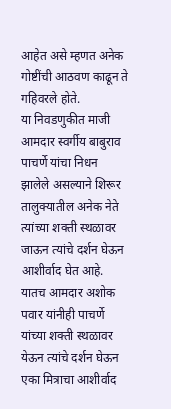आहेत असे म्हणत अनेक गोष्टींची आठवण काढून ते गहिवरले होते.
या निवडणुकीत माजी आमदार स्वर्गीय बाबुराव पाचर्णे यांचा निधन झालेले असल्याने शिरूर तालुक्यातील अनेक नेते त्यांच्या शक्ती स्थळावर जाऊन त्यांचे दर्शन घेऊन आशीर्वाद घेत आहे. यातच आमदार अशोक पवार यांनीही पाचर्णे यांच्या शक्ती स्थळावर येऊन त्यांचे दर्शन घेऊन एका मित्राचा आशीर्वाद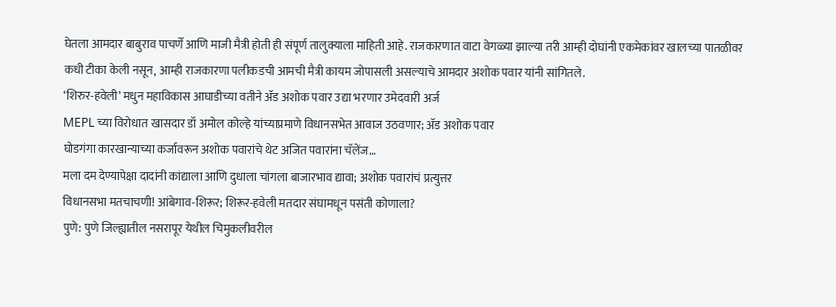घेतला आमदार बाबुराव पाचर्णे आणि माजी मैत्री होती ही संपूर्ण तालुक्याला माहिती आहे. राजकारणात वाटा वेगळ्या झाल्या तरी आम्ही दोघांनी एकमेकांवर खालच्या पातळीवर कधी टीका केली नसून, आम्ही राजकारणा पलीकडची आमची मैत्री कायम जोपासली असल्याचे आमदार अशोक पवार यांनी सांगितले.
‘शिरुर-हवेली’ मधुन महाविकास आघाडीच्या वतीने ॲड अशोक पवार उद्या भरणार उमेदवारी अर्ज
MEPL च्या विरोधात खासदार डॉ अमोल कोल्हे यांच्याप्रमाणे विधानसभेत आवाज उठवणार; ॲड अशोक पवार
घोडगंगा कारखान्याच्या कर्जावरून अशोक पवारांचे थेट अजित पवारांना चॅलेंज…
मला दम देण्यापेक्षा दादांनी कांद्याला आणि दुधाला चांगला बाजारभाव द्यावा; अशोक पवारांचं प्रत्युत्तर
विधानसभा मतचाचणी! आंबेगाव-शिरूर; शिरूर-हवेली मतदार संघामधून पसंती कोणाला?
पुणे: पुणे जिल्ह्यातील नसरापूर येथील चिमुकलीवरील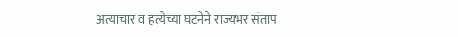अत्याचार व हत्येच्या घटनेने राज्यभर संताप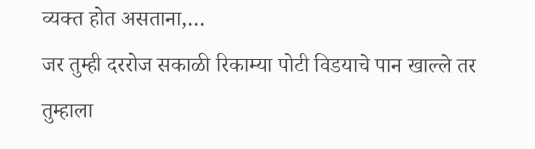व्यक्त होत असताना,…
जर तुम्ही दररोज सकाळी रिकाम्या पोटी विडयाचे पान खाल्ले तर तुम्हाला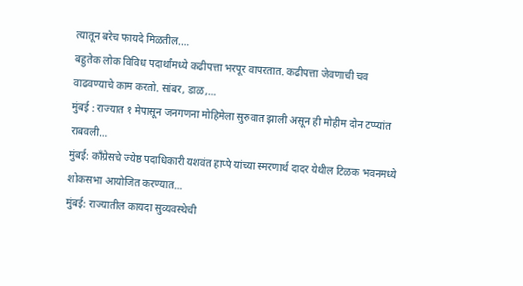त्यातून बरेच फायदे मिळतील.…
बहुतेक लोक विविध पदार्थांमध्ये कढीपत्ता भरपूर वापरतात. कढीपत्ता जेवणाची चव वाढवण्याचे काम करतो. सांबर, डाळ,…
मुंबई : राज्यात १ मेपासून जनगणना मोहिमेला सुरुवात झाली असून ही मोहीम दोन टप्प्यांत राबवली…
मुंबई: काँग्रेसचे ज्येष्ठ पदाधिकारी यशवंत हाप्पे यांच्या स्मरणार्थ दादर येथील टिळक भवनमध्ये शोकसभा आयोजित करण्यात…
मुंबई: राज्यातील कायदा सुव्यवस्थेची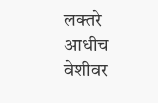लक्तरे आधीच वेशीवर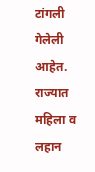टांगली गेलेली आहेत. राज्यात महिला व लहान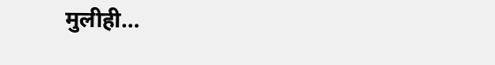मुलीही…